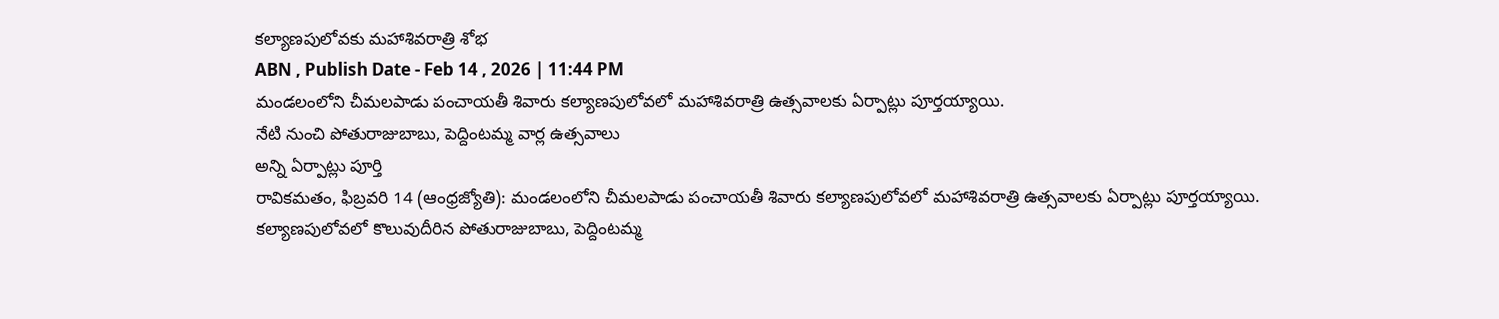కల్యాణపులోవకు మహాశివరాత్రి శోభ
ABN , Publish Date - Feb 14 , 2026 | 11:44 PM
మండలంలోని చీమలపాడు పంచాయతీ శివారు కల్యాణపులోవలో మహాశివరాత్రి ఉత్సవాలకు ఏర్పాట్లు పూర్తయ్యాయి.
నేటి నుంచి పోతురాజుబాబు, పెద్దింటమ్మ వార్ల ఉత్సవాలు
అన్ని ఏర్పాట్లు పూర్తి
రావికమతం, ఫిబ్రవరి 14 (ఆంధ్రజ్యోతి): మండలంలోని చీమలపాడు పంచాయతీ శివారు కల్యాణపులోవలో మహాశివరాత్రి ఉత్సవాలకు ఏర్పాట్లు పూర్తయ్యాయి. కల్యాణపులోవలో కొలువుదీరిన పోతురాజుబాబు, పెద్దింటమ్మ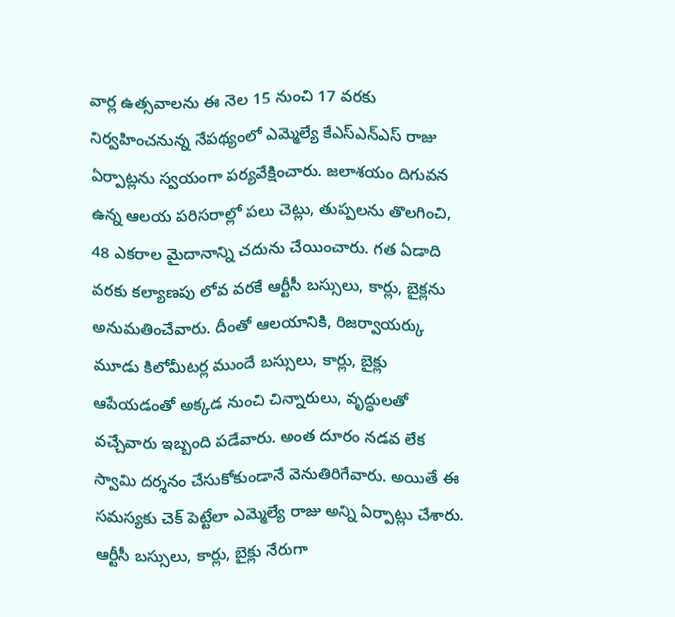వార్ల ఉత్సవాలను ఈ నెల 15 నుంచి 17 వరకు నిర్వహించనున్న నేపథ్యంలో ఎమ్మెల్యే కేఎస్ఎన్ఎస్ రాజు ఏర్పాట్లను స్వయంగా పర్యవేక్షించారు. జలాశయం దిగువన ఉన్న ఆలయ పరిసరాల్లో పలు చెట్లు, తుప్పలను తొలగించి, 48 ఎకరాల మైదానాన్ని చదును చేయించారు. గత ఏడాది వరకు కల్యాణపు లోవ వరకే ఆర్టీసీ బస్సులు, కార్లు, బైక్లను అనుమతించేవారు. దీంతో ఆలయానికి, రిజర్వాయర్కు మూడు కిలోమీటర్ల ముందే బస్సులు, కార్లు, బైక్లు ఆపేయడంతో అక్కడ నుంచి చిన్నారులు, వృద్ధులతో వచ్చేవారు ఇబ్బంది పడేవారు. అంత దూరం నడవ లేక స్వామి దర్శనం చేసుకోకుండానే వెనుతిరిగేవారు. అయితే ఈ సమస్యకు చెక్ పెట్టేలా ఎమ్మెల్యే రాజు అన్ని ఏర్పాట్లు చేశారు. ఆర్టీసీ బస్సులు, కార్లు, బైక్లు నేరుగా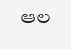ఆల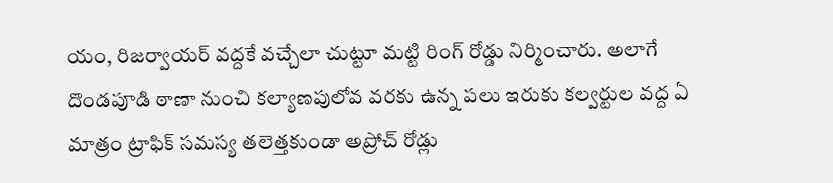యం, రిజర్వాయర్ వద్దకే వచ్చేలా చుట్టూ మట్టి రింగ్ రోడ్డు నిర్మించారు. అలాగే దొండపూడి ఠాణా నుంచి కల్యాణపులోవ వరకు ఉన్న పలు ఇరుకు కల్వర్టుల వద్ద ఏ మాత్రం ట్రాఫిక్ సమస్య తలెత్తకుండా అప్రోచ్ రోడ్లు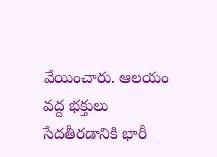వేయించారు. ఆలయం వద్ద భక్తులు సేదతీరడానికి భారీ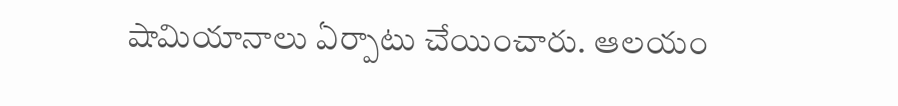షామియానాలు ఏర్పాటు చేయించారు. ఆలయం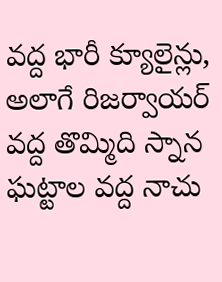వద్ద భారీ క్యూలైన్లు, అలాగే రిజర్వాయర్ వద్ద తొమ్మిది స్నాన ఘట్టాల వద్ద నాచు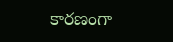కారణంగా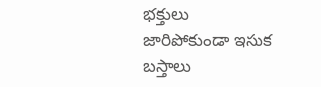భక్తులు జారిపోకుండా ఇసుక బస్తాలు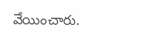వేయించారు.